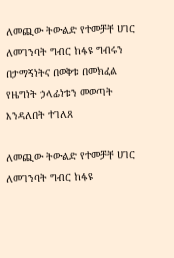ለመጪው ትውልድ የተመቻቸ ሀገር ለመገንባት ግብር ከፋዩ ግብሩን በታማኝነትና በወቅቱ በመክፈል የዜግነት ኃላፊነቱን መወጣት እንዳለበት ተገለጸ

ለመጪው ትውልድ የተመቻቸ ሀገር ለመገንባት ግብር ከፋዩ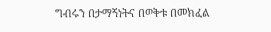ግብሩን በታማኝነትና በወቅቱ በመክፈል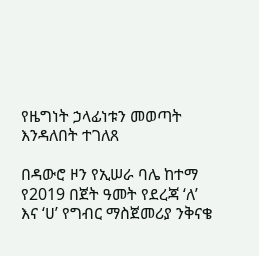የዜግነት ኃላፊነቱን መወጣት እንዳለበት ተገለጸ

በዳውሮ ዞን የኢሠራ ባሌ ከተማ የ2019 በጀት ዓመት የደረጃ ‘ለ’ እና ‘ሀ’ የግብር ማስጀመሪያ ንቅናቄ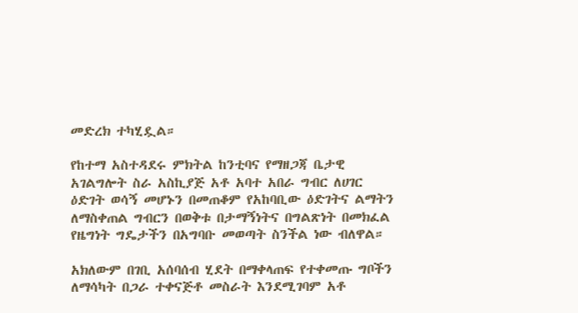መድረክ ተካሂዷል።

የከተማ አስተዳደሩ ምክትል ከንቲባና የማዘጋጃ ቤታዊ አገልግሎት ስራ አስኪያጅ አቶ አባተ አበራ ግብር ለሀገር ዕድገት ወሳኝ መሆኑን በመጠቆም የአከባቢው ዕድገትና ልማትን ለማስቀጠል ግብርን በወቅቱ በታማኝነትና በግልጽነት በመክፈል የዜግነት ግዴታችን በአግባቡ መወጣት ስንችል ነው ብለዋል።

አክለውም በገቢ አሰባሰብ ሂደት በማቀላጠፍ የተቀመጡ ግቦችን ለማሳካት በጋራ ተቀናጅቶ መስራት እንደሚገባም አቶ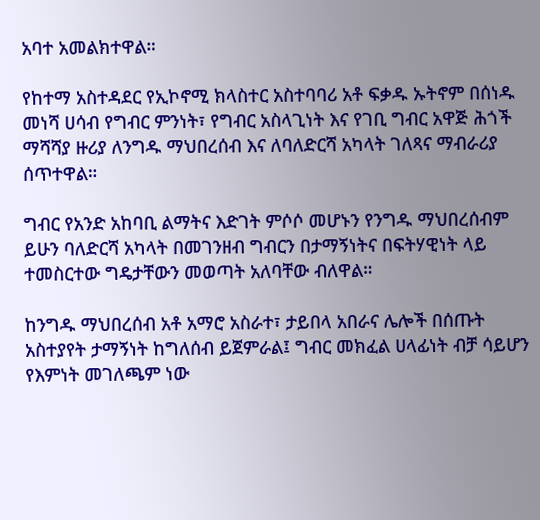አባተ አመልክተዋል።

የከተማ አስተዳደር የኢኮኖሚ ክላስተር አስተባባሪ አቶ ፍቃዱ ኡትኖም በሰነዱ መነሻ ሀሳብ የግብር ምንነት፣ የግብር አስላጊነት እና የገቢ ግብር አዋጅ ሕጎች ማሻሻያ ዙሪያ ለንግዱ ማህበረሰብ እና ለባለድርሻ አካላት ገለጻና ማብራሪያ ሰጥተዋል።

ግብር የአንድ አከባቢ ልማትና እድገት ምሶሶ መሆኑን የንግዱ ማህበረሰብም ይሁን ባለድርሻ አካላት በመገንዘብ ግብርን በታማኝነትና በፍትሃዊነት ላይ ተመስርተው ግዴታቸውን መወጣት አለባቸው ብለዋል።

ከንግዱ ማህበረሰብ አቶ አማሮ አስራተ፣ ታይበላ አበራና ሌሎች በሰጡት አስተያየት ታማኝነት ከግለሰብ ይጀምራል፤ ግብር መክፈል ሀላፊነት ብቻ ሳይሆን የእምነት መገለጫም ነው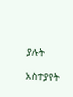ያሉት

አስተያየት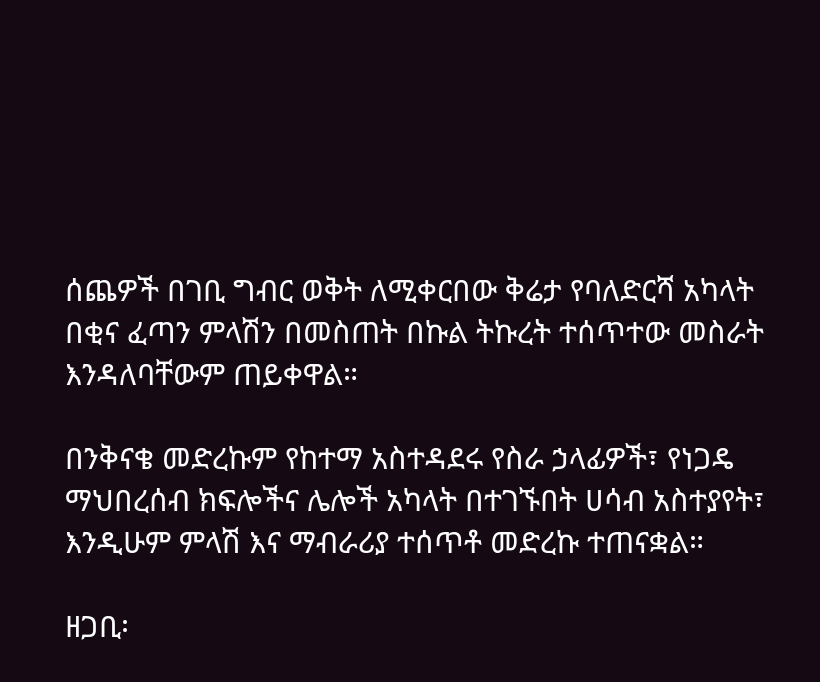ሰጨዎች በገቢ ግብር ወቅት ለሚቀርበው ቅሬታ የባለድርሻ አካላት በቂና ፈጣን ምላሽን በመስጠት በኩል ትኩረት ተሰጥተው መስራት እንዳለባቸውም ጠይቀዋል።

በንቅናቄ መድረኩም የከተማ አስተዳደሩ የስራ ኃላፊዎች፣ የነጋዴ ማህበረሰብ ክፍሎችና ሌሎች አካላት በተገኙበት ሀሳብ አስተያየት፣ እንዲሁም ምላሽ እና ማብራሪያ ተሰጥቶ መድረኩ ተጠናቋል።

ዘጋቢ፡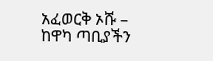አፈወርቅ ኦሹ – ከዋካ ጣቢያችን